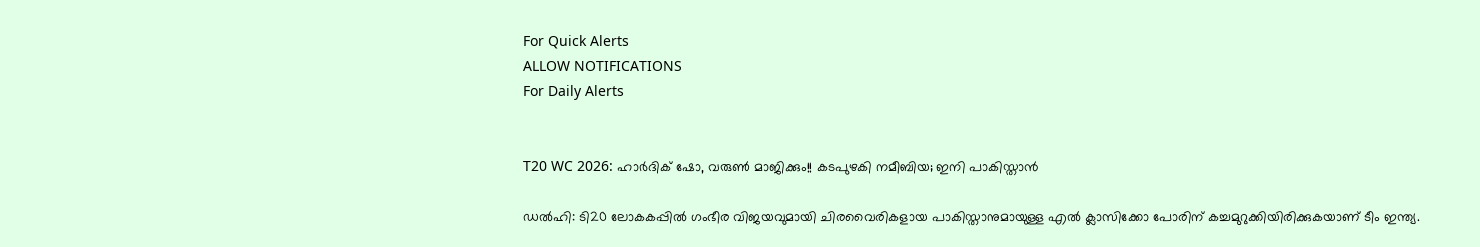For Quick Alerts
ALLOW NOTIFICATIONS
For Daily Alerts


T20 WC 2026: ഹാര്‍ദിക് ഷോ, വരുണ്‍ മാജിക്കും!! കടപുഴകി നമീബിയ; ഇനി പാകിസ്താന്‍

ഡല്‍ഹി: ടി20 ലോകകപ്പില്‍ ഗംഭീര വിജയവുമായി ചിരവൈരികളായ പാകിസ്താനുമായുള്ള എല്‍ ക്ലാസിക്കോ പോരിന് കച്ചമുറുക്കിയിരിക്കുകയാണ് ടീം ഇന്ത്യ.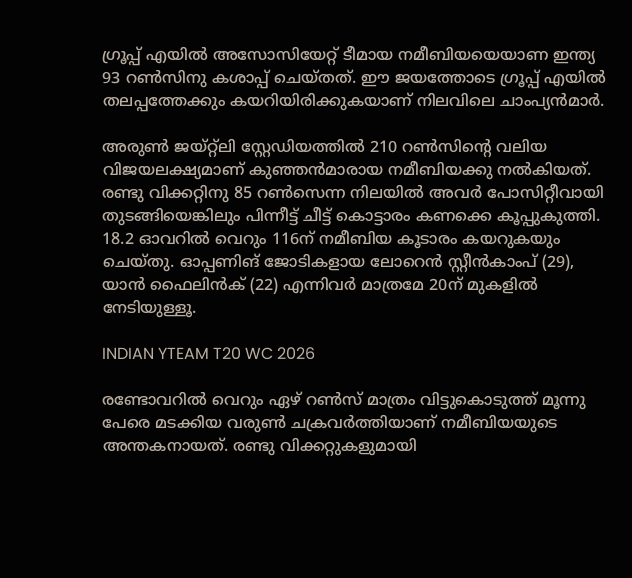ഗ്രൂപ്പ് എയില്‍ അസോസിയേറ്റ് ടീമായ നമീബിയയെയാണ ഇന്ത്യ 93 റണ്‍സിനു കശാപ്പ് ചെയ്തത്. ഈ ജയത്തോടെ ഗ്രൂപ്പ് എയില്‍ തലപ്പത്തേക്കും കയറിയിരിക്കുകയാണ് നിലവിലെ ചാംപ്യന്‍മാര്‍.

അരുണ്‍ ജയ്റ്റ്‌ലി സ്റ്റേഡിയത്തില്‍ 210 റണ്‍സിന്റെ വലിയ വിജയലക്ഷ്യമാണ് കുഞ്ഞന്‍മാരായ നമീബിയക്കു നല്‍കിയത്. രണ്ടു വിക്കറ്റിനു 85 റണ്‍സെന്ന നിലയില്‍ അവര്‍ പോസിറ്റീവായി തുടങ്ങിയെങ്കിലും പിന്നീട്ട് ചീട്ട് കൊട്ടാരം കണക്കെ കൂപ്പുകുത്തി. 18.2 ഓവറില്‍ വെറും 116ന് നമീബിയ കൂടാരം കയറുകയും ചെയ്തു. ഓപ്പണിങ് ജോടികളായ ലോറെന്‍ സ്റ്റീന്‍കാംപ് (29), യാന്‍ ഫൈലിന്‍ക് (22) എന്നിവര്‍ മാത്രമേ 20ന് മുകളില്‍ നേടിയുള്ളൂ.

INDIAN YTEAM T20 WC 2026

രണ്ടോവറില്‍ വെറും ഏഴ് റണ്‍സ് മാത്രം വിട്ടുകൊടുത്ത് മൂന്നു പേരെ മടക്കിയ വരുണ്‍ ചക്രവര്‍ത്തിയാണ് നമീബിയയുടെ അന്തകനായത്. രണ്ടു വിക്കറ്റുകളുമായി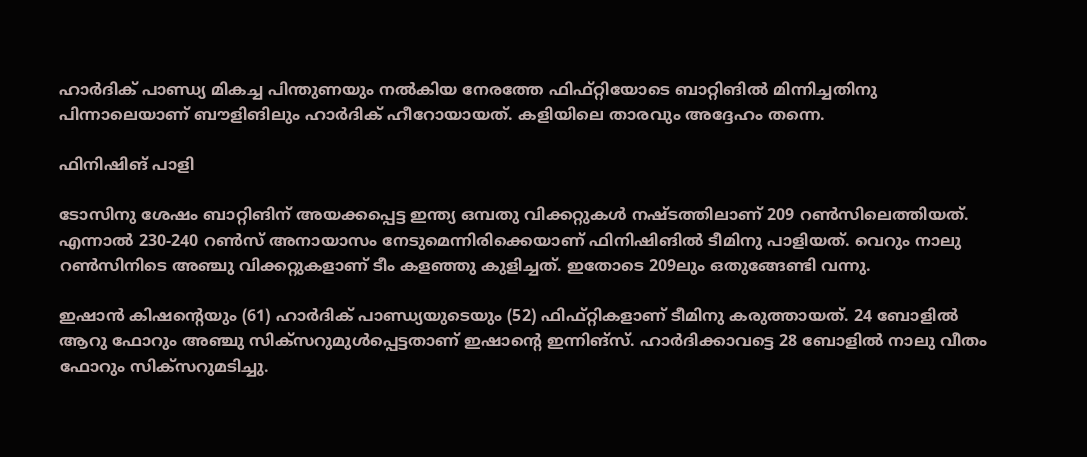ഹാര്‍ദിക് പാണ്ഡ്യ മികച്ച പിന്തുണയും നല്‍കിയ നേരത്തേ ഫിഫ്റ്റിയോടെ ബാറ്റിങില്‍ മിന്നിച്ചതിനു പിന്നാലെയാണ് ബൗളിങിലും ഹാര്‍ദിക് ഹീറോയായത്. കളിയിലെ താരവും അദ്ദേഹം തന്നെ.

ഫിനിഷിങ് പാളി

ടോസിനു ശേഷം ബാറ്റിങിന് അയക്കപ്പെട്ട ഇന്ത്യ ഒമ്പതു വിക്കറ്റുകള്‍ നഷ്ടത്തിലാണ് 209 റണ്‍സിലെത്തിയത്. എന്നാല്‍ 230-240 റണ്‍സ് അനായാസം നേടുമെന്നിരിക്കെയാണ് ഫിനിഷിങില്‍ ടീമിനു പാളിയത്. വെറും നാലു റണ്‍സിനിടെ അഞ്ചു വിക്കറ്റുകളാണ് ടീം കളഞ്ഞു കുളിച്ചത്. ഇതോടെ 209ലും ഒതുങ്ങേണ്ടി വന്നു.

ഇഷാന്‍ കിഷന്റെയും (61) ഹാര്‍ദിക് പാണ്ഡ്യയുടെയും (52) ഫിഫ്റ്റികളാണ് ടീമിനു കരുത്തായത്. 24 ബോളില്‍ ആറു ഫോറും അഞ്ചു സിക്‌സറുമുള്‍പ്പെട്ടതാണ് ഇഷാന്റെ ഇന്നിങ്‌സ്. ഹാര്‍ദിക്കാവട്ടെ 28 ബോളില്‍ നാലു വീതം ഫോറും സിക്‌സറുമടിച്ചു.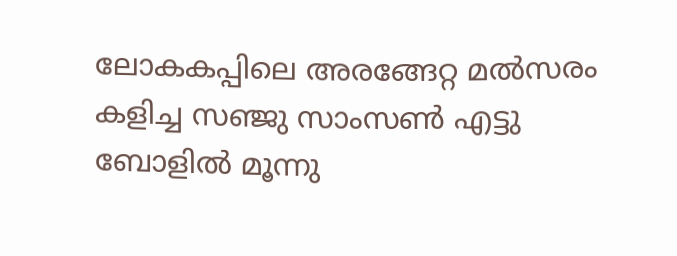ലോകകപ്പിലെ അരങ്ങേറ്റ മല്‍സരം കളിച്ച സഞ്ജു സാംസണ്‍ എട്ടു ബോളില്‍ മൂന്നു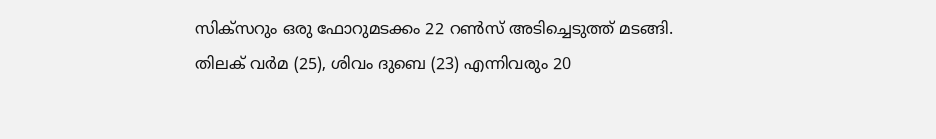സിക്‌സറും ഒരു ഫോറുമടക്കം 22 റണ്‍സ് അടിച്ചെടുത്ത് മടങ്ങി. തിലക് വര്‍മ (25), ശിവം ദുബെ (23) എന്നിവരും 20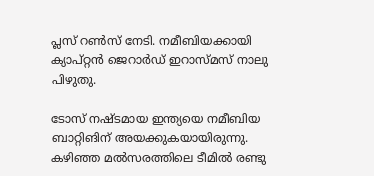പ്ലസ് റണ്‍സ് നേടി. നമീബിയക്കായി ക്യാപ്റ്റന്‍ ജെറാര്‍ഡ് ഇറാസ്മസ് നാലു പിഴുതു.

ടോസ് നഷ്ടമായ ഇന്ത്യയെ നമീബിയ ബാറ്റിങിന് അയക്കുകയായിരുന്നു. കഴിഞ്ഞ മല്‍സരത്തിലെ ടീമില്‍ രണ്ടു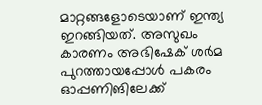മാറ്റങ്ങളോടെയാണ് ഇന്ത്യ ഇറങ്ങിയത്. അസുഖം കാരണം അഭിഷേക് ശര്‍മ പുറത്തായപ്പോള്‍ പകരം ഓപ്പണിങിലേക്ക്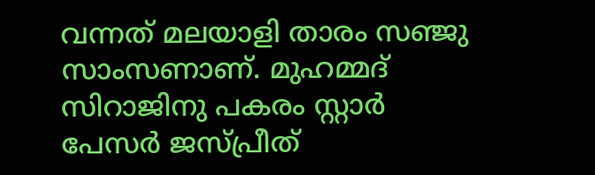വന്നത് മലയാളി താരം സഞ്ജു സാംസണാണ്. മുഹമ്മദ് സിറാജിനു പകരം സ്റ്റാര്‍ പേസര്‍ ജസ്പ്രീത്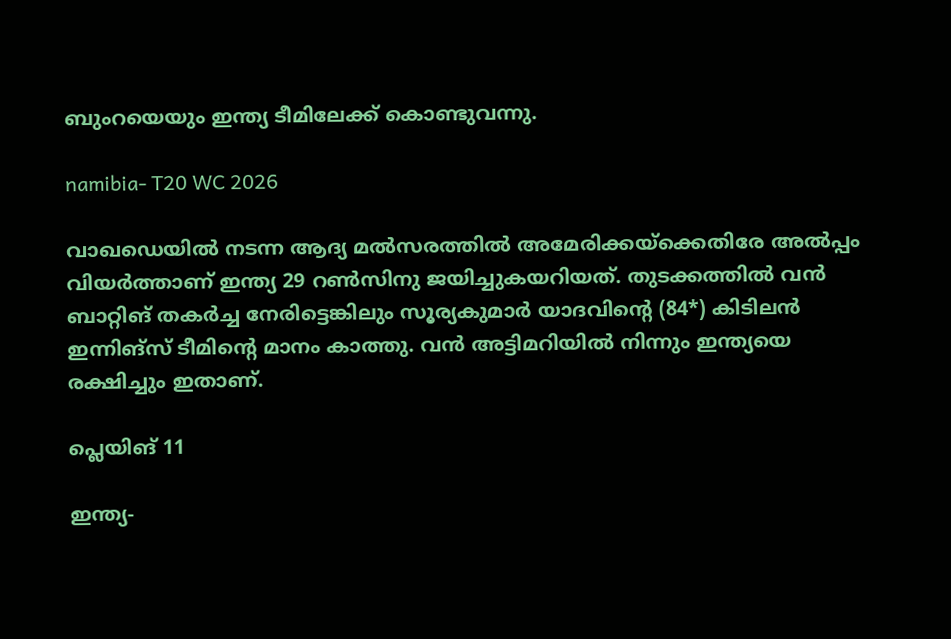ബുംറയെയും ഇന്ത്യ ടീമിലേക്ക് കൊണ്ടുവന്നു.

namibia- T20 WC 2026

വാഖഡെയില്‍ നടന്ന ആദ്യ മല്‍സരത്തില്‍ അമേരിക്കയ്‌ക്കെതിരേ അല്‍പ്പം വിയര്‍ത്താണ് ഇന്ത്യ 29 റണ്‍സിനു ജയിച്ചുകയറിയത്. തുടക്കത്തില്‍ വന്‍ ബാറ്റിങ് തകര്‍ച്ച നേരിട്ടെങ്കിലും സൂര്യകുമാര്‍ യാദവിന്റെ (84*) കിടിലന്‍ ഇന്നിങ്‌സ് ടീമിന്റെ മാനം കാത്തു. വന്‍ അട്ടിമറിയില്‍ നിന്നും ഇന്ത്യയെ രക്ഷിച്ചും ഇതാണ്.

പ്ലെയിങ് 11

ഇന്ത്യ-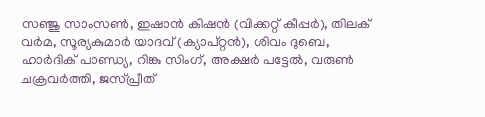സഞ്ജു സാംസണ്‍, ഇഷാന്‍ കിഷന്‍ (വിക്കറ്റ് കീപ്പര്‍), തിലക് വര്‍മ, സൂര്യകുമാര്‍ യാദവ് (ക്യാപ്റ്റന്‍), ശിവം ദുബെ, ഹാര്‍ദിക് പാണ്ഡ്യ, റിങ്കു സിംഗ്, അക്ഷര്‍ പട്ടേല്‍, വരുണ്‍ ചക്രവര്‍ത്തി, ജസ്പ്രീത്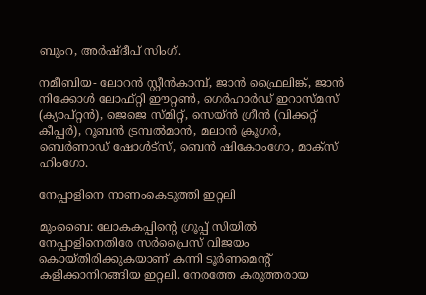ബുംറ, അര്‍ഷ്ദീപ് സിംഗ്.

നമീബിയ- ലോറന്‍ സ്റ്റീന്‍കാമ്പ്, ജാന്‍ ഫ്രൈലിങ്ക്, ജാന്‍ നിക്കോള്‍ ലോഫ്റ്റി ഈറ്റണ്‍, ഗെര്‍ഹാര്‍ഡ് ഇറാസ്മസ് (ക്യാപ്റ്റന്‍), ജെജെ സ്മിറ്റ്, സെയ്ന്‍ ഗ്രീന്‍ (വിക്കറ്റ് കീപ്പര്‍), റൂബന്‍ ട്രമ്പല്‍മാന്‍, മലാന്‍ ക്രൂഗര്‍, ബെര്‍ണാഡ് ഷോള്‍ട്‌സ്, ബെന്‍ ഷികോംഗോ, മാക്‌സ് ഹിംഗോ.

നേപ്പാളിനെ നാണംകെടുത്തി ഇറ്റലി

മുംബൈ: ലോകകപ്പിന്റെ ഗ്രൂപ്പ് സിയില്‍ നേപ്പാളിനെതിരേ സര്‍പ്രൈസ് വിജയം കൊയ്തിരിക്കുകയാണ് കന്നി ടൂര്‍ണമെന്റ് കളിക്കാനിറങ്ങിയ ഇറ്റലി. നേരത്തേ കരുത്തരായ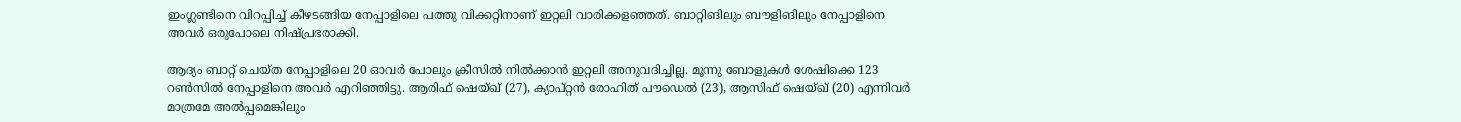ഇംഗ്ലണ്ടിനെ വിറപ്പിച്ച് കീഴടങ്ങിയ നേപ്പാളിലെ പത്തു വിക്കറ്റിനാണ് ഇറ്റലി വാരിക്കളഞ്ഞത്. ബാറ്റിങിലും ബൗളിങിലും നേപ്പാളിനെ അവര്‍ ഒരുപോലെ നിഷ്പ്രഭരാക്കി.

ആദ്യം ബാറ്റ് ചെയ്ത നേപ്പാളിലെ 20 ഓവര്‍ പോലും ക്രീസില്‍ നില്‍ക്കാന്‍ ഇറ്റലി അനുവദിച്ചില്ല. മൂന്നു ബോളുകള്‍ ശേഷിക്കെ 123 റണ്‍സില്‍ നേപ്പാളിനെ അവര്‍ എറിഞ്ഞിട്ടു. ആരിഫ് ഷെയ്ഖ് (27), ക്യാപ്റ്റന്‍ രോഹിത് പൗഡെല്‍ (23), ആസിഫ് ഷെയ്ഖ് (20) എന്നിവര്‍ മാത്രമേ അല്‍പ്പമെങ്കിലും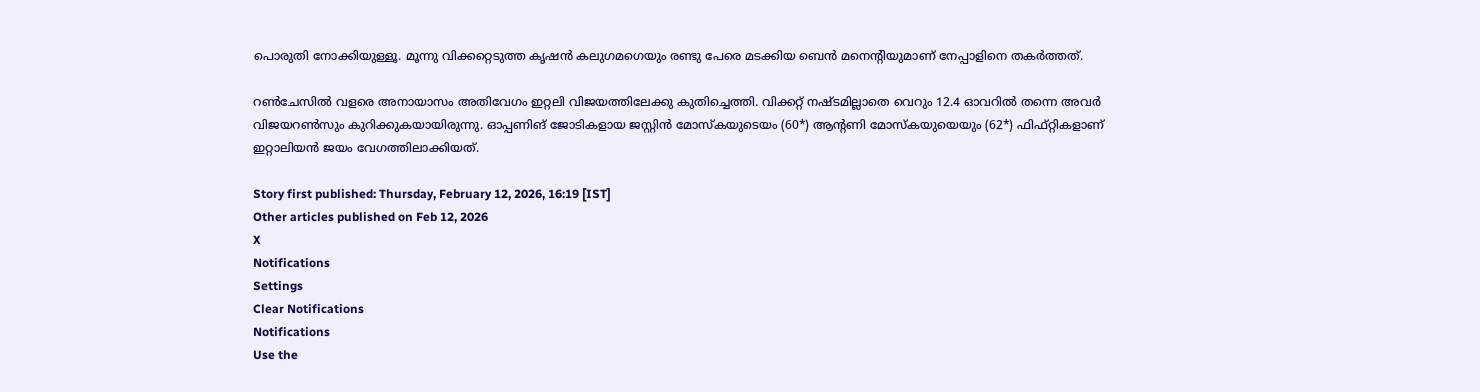പൊരുതി നോക്കിയുള്ളൂ. മൂന്നു വിക്കറ്റെടുത്ത കൃഷന്‍ കലുഗമഗെയും രണ്ടു പേരെ മടക്കിയ ബെന്‍ മനെന്റിയുമാണ് നേപ്പാളിനെ തകര്‍ത്തത്.

റണ്‍ചേസില്‍ വളരെ അനായാസം അതിവേഗം ഇറ്റലി വിജയത്തിലേക്കു കുതിച്ചെത്തി. വിക്കറ്റ് നഷ്ടമില്ലാതെ വെറും 12.4 ഓവറില്‍ തന്നെ അവര്‍ വിജയറണ്‍സും കുറിക്കുകയായിരുന്നു. ഓപ്പണിങ് ജോടികളായ ജസ്റ്റിന്‍ മോസ്‌കയുടെയം (60*) ആന്റണി മോസ്‌കയുയെയും (62*) ഫിഫ്റ്റികളാണ് ഇറ്റാലിയന്‍ ജയം വേഗത്തിലാക്കിയത്.

Story first published: Thursday, February 12, 2026, 16:19 [IST]
Other articles published on Feb 12, 2026
X
Notifications
Settings
Clear Notifications
Notifications
Use the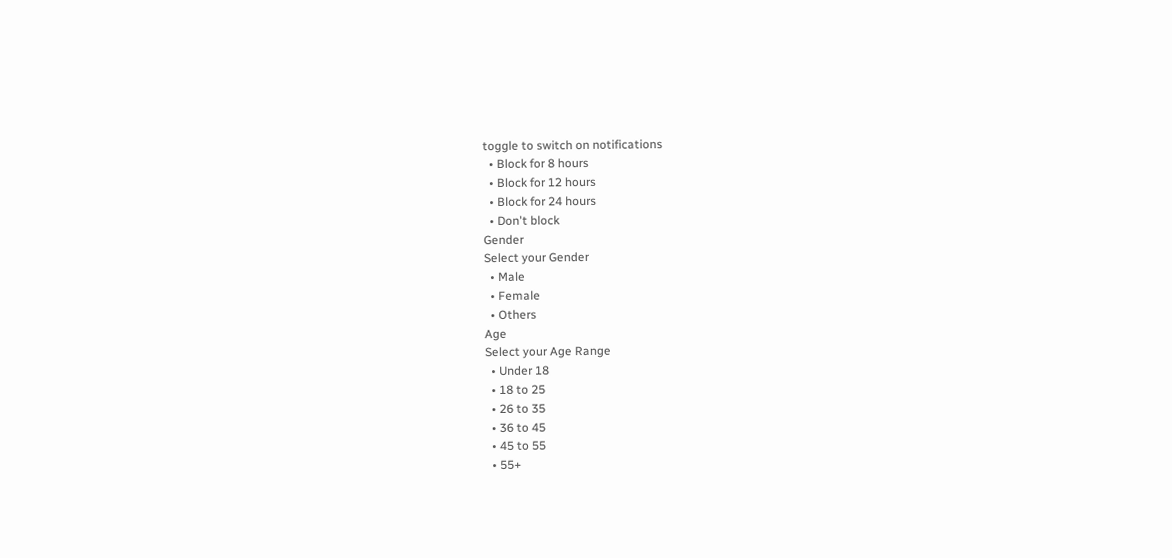toggle to switch on notifications
  • Block for 8 hours
  • Block for 12 hours
  • Block for 24 hours
  • Don't block
Gender
Select your Gender
  • Male
  • Female
  • Others
Age
Select your Age Range
  • Under 18
  • 18 to 25
  • 26 to 35
  • 36 to 45
  • 45 to 55
  • 55+